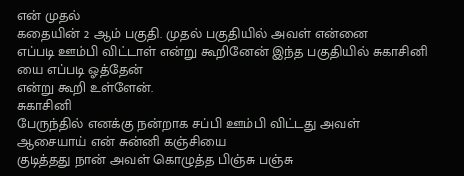என் முதல்
கதையின் 2 ஆம் பகுதி. முதல் பகுதியில் அவள் என்னை
எப்படி ஊம்பி விட்டாள் என்று கூறினேன் இந்த பகுதியில் சுகாசினி யை எப்படி ஓத்தேன்
என்று கூறி உள்ளேன்.
சுகாசினி
பேருந்தில் எனக்கு நன்றாக சப்பி ஊம்பி விட்டது அவள் ஆசையாய் என் சுன்னி கஞ்சியை
குடித்தது நான் அவள் கொழுத்த பிஞ்சு பஞ்சு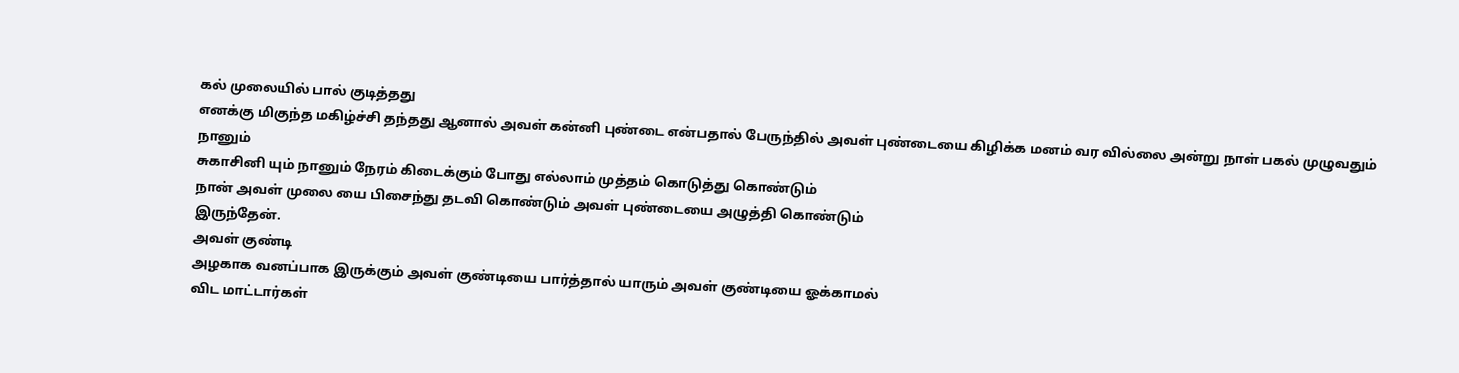கல் முலையில் பால் குடித்தது
எனக்கு மிகுந்த மகிழ்ச்சி தந்தது ஆனால் அவள் கன்னி புண்டை என்பதால் பேருந்தில் அவள் புண்டையை கிழிக்க மனம் வர வில்லை அன்று நாள் பகல் முழுவதும்
நானும்
சுகாசினி யும் நானும் நேரம் கிடைக்கும் போது எல்லாம் முத்தம் கொடுத்து கொண்டும்
நான் அவள் முலை யை பிசைந்து தடவி கொண்டும் அவள் புண்டையை அழுத்தி கொண்டும்
இருந்தேன்.
அவள் குண்டி
அழகாக வனப்பாக இருக்கும் அவள் குண்டியை பார்த்தால் யாரும் அவள் குண்டியை ஓக்காமல்
விட மாட்டார்கள்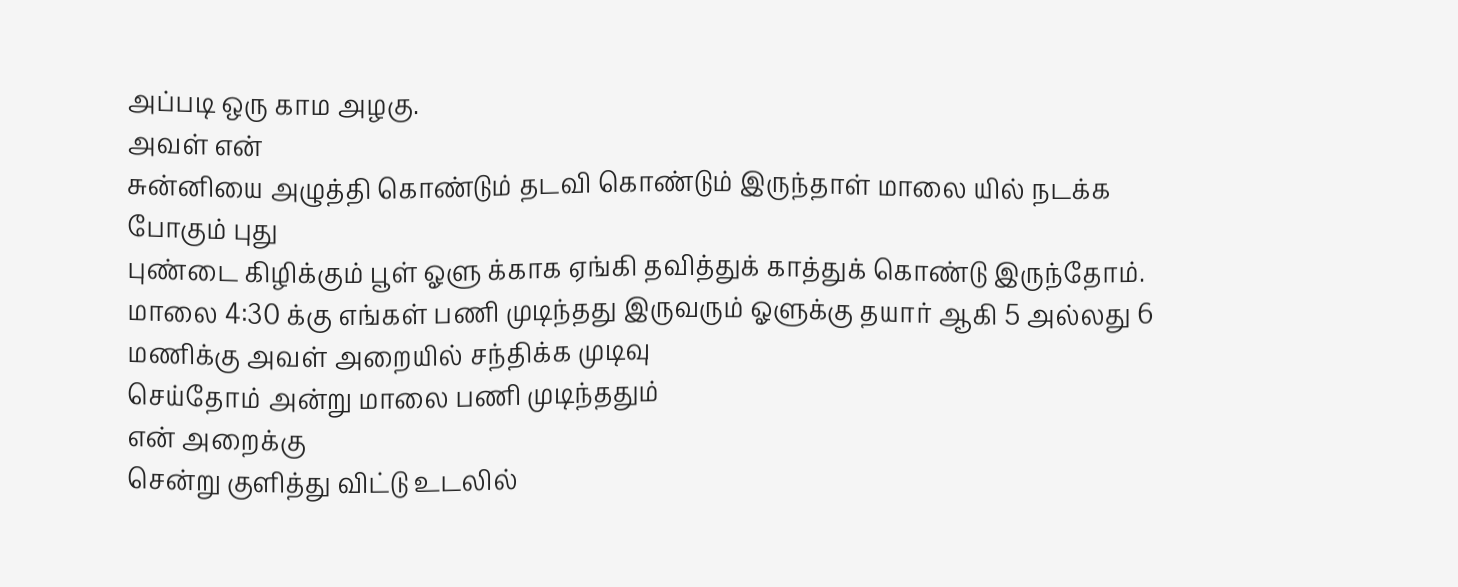அப்படி ஒரு காம அழகு.
அவள் என்
சுன்னியை அழுத்தி கொண்டும் தடவி கொண்டும் இருந்தாள் மாலை யில் நடக்க போகும் புது
புண்டை கிழிக்கும் பூள் ஓளு க்காக ஏங்கி தவித்துக் காத்துக் கொண்டு இருந்தோம்.
மாலை 4:30 க்கு எங்கள் பணி முடிந்தது இருவரும் ஓளுக்கு தயார் ஆகி 5 அல்லது 6 மணிக்கு அவள் அறையில் சந்திக்க முடிவு
செய்தோம் அன்று மாலை பணி முடிந்ததும்
என் அறைக்கு
சென்று குளித்து விட்டு உடலில்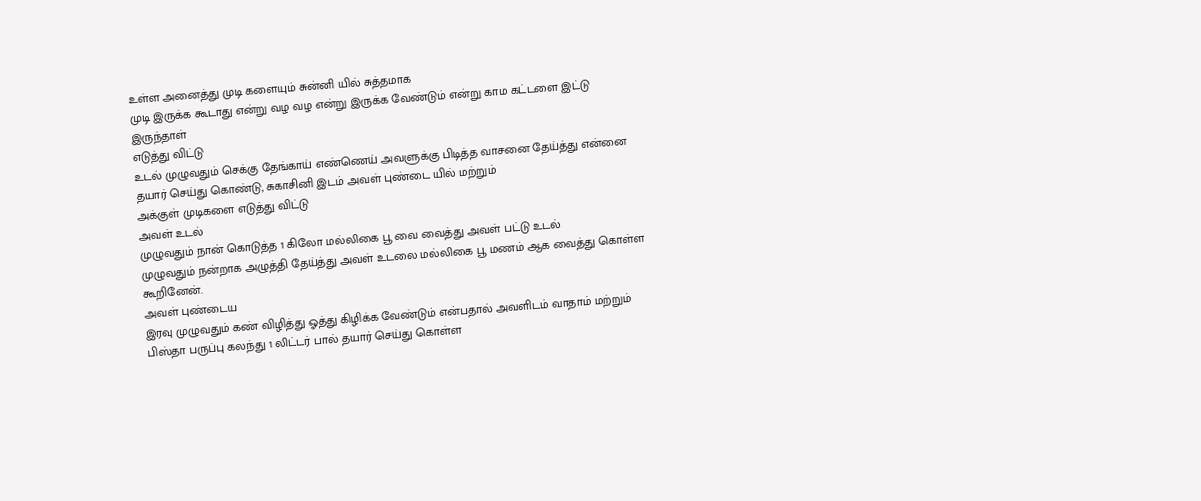உள்ள அனைத்து முடி களையும் சுன்னி யில் சுத்தமாக
முடி இருக்க கூடாது என்று வழ வழ என்று இருக்க வேண்டும் என்று காம கட்டளை இட்டு
இருந்தாள்
எடுத்து விட்டு
உடல் முழுவதும் செக்கு தேங்காய் எண்ணெய் அவளுக்கு பிடித்த வாசனை தேய்த்து என்னை
தயார் செய்து கொண்டு, சுகாசினி இடம் அவள் புண்டை யில் மற்றும்
அக்குள் முடிகளை எடுத்து விட்டு
அவள் உடல்
முழுவதும் நான் கொடுத்த 1 கிலோ மல்லிகை பூ வை வைத்து அவள் பட்டு உடல்
முழுவதும் நன்றாக அழுத்தி தேய்த்து அவள் உடலை மல்லிகை பூ மணம் ஆக வைத்து கொள்ள
கூறினேன்.
அவள் புண்டைய
இரவு முழுவதும் கண் விழித்து ஓத்து கிழிக்க வேண்டும் என்பதால் அவளிடம் வாதாம் மற்றும்
பிஸ்தா பருப்பு கலந்து 1 லிட்டர் பால் தயார் செய்து கொள்ள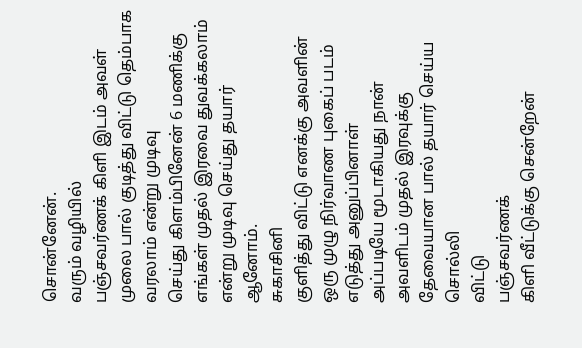சொன்னேன்.
வரும் வழியில்
பஞ்சவர்ணக் கிளி இடம் அவள் முலை பால் குடித்து விட்டு தெம்பாக வரலாம் என்று முடிவு
செய்து கிளம்பினேன் 6 மணிக்கு எங்கள் முதல் இரவை துவக்கலாம்
என்று முடிவு செய்து தயார் ஆனோம்.
சுகாசினி
குளித்து விட்டு எனக்கு அவளின் ஒரு முழு நிர்வாண புகைப் படம் எடுத்து அனுப்பினாள்
அப்படியே மூடாகியது நான் அவளிடம் முதல் இரவுக்கு தேவையான பால் தயார் செய்ய சொல்லி
விட்டு
பஞ்சவர்ணக்
கிளி வீட்டுக்கு சென்றேன்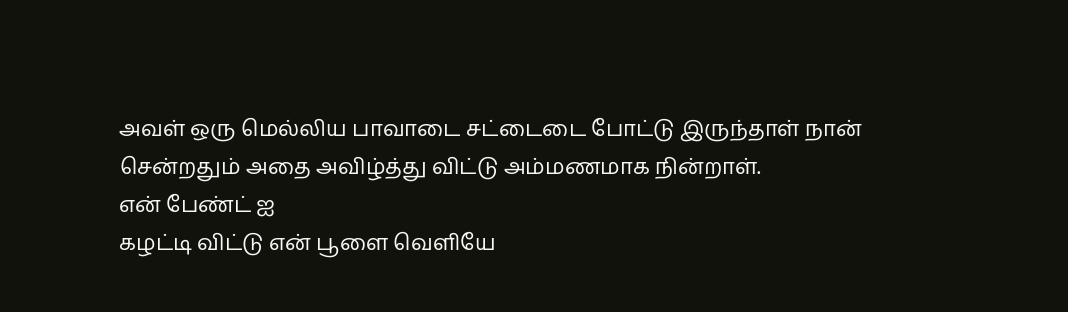அவள் ஒரு மெல்லிய பாவாடை சட்டைடை போட்டு இருந்தாள் நான்
சென்றதும் அதை அவிழ்த்து விட்டு அம்மணமாக நின்றாள்.
என் பேண்ட் ஐ
கழட்டி விட்டு என் பூளை வெளியே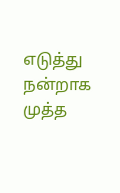எடுத்து நன்றாக முத்த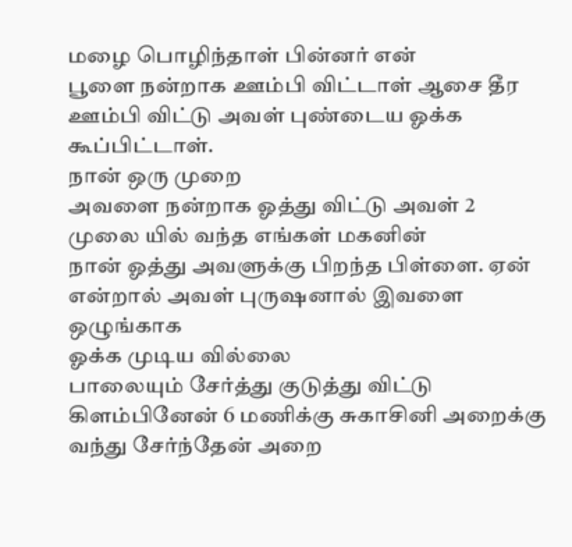மழை பொழிந்தாள் பின்னர் என்
பூளை நன்றாக ஊம்பி விட்டாள் ஆசை தீர ஊம்பி விட்டு அவள் புண்டைய ஓக்க கூப்பிட்டாள்.
நான் ஒரு முறை
அவளை நன்றாக ஓத்து விட்டு அவள் 2 முலை யில் வந்த எங்கள் மகனின்
நான் ஓத்து அவளுக்கு பிறந்த பிள்ளை. ஏன் என்றால் அவள் புருஷனால் இவளை ஒழுங்காக
ஓக்க முடிய வில்லை
பாலையும் சேர்த்து குடுத்து விட்டு கிளம்பினேன் 6 மணிக்கு சுகாசினி அறைக்கு வந்து சேர்ந்தேன் அறை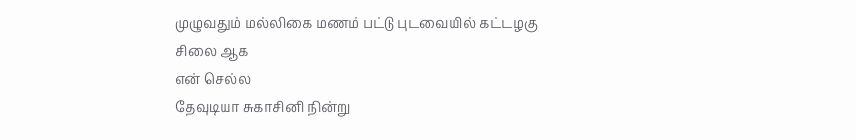முழுவதும் மல்லிகை மணம் பட்டு புடவையில் கட்டழகு சிலை ஆக
என் செல்ல
தேவுடியா சுகாசினி நின்று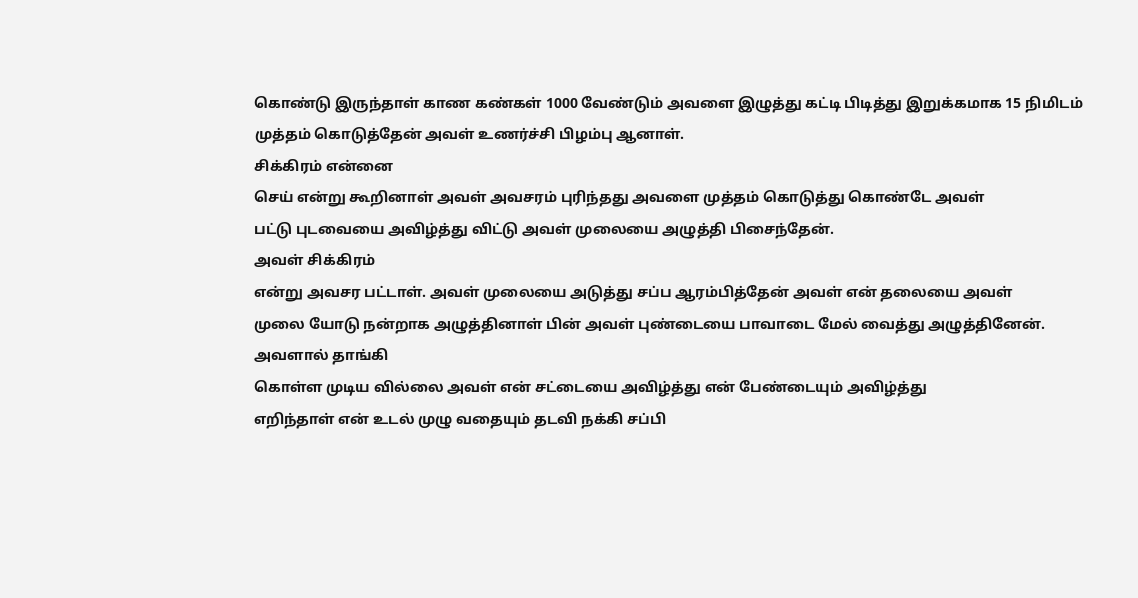கொண்டு இருந்தாள் காண கண்கள் 1000 வேண்டும் அவளை இழுத்து கட்டி பிடித்து இறுக்கமாக 15 நிமிடம்
முத்தம் கொடுத்தேன் அவள் உணர்ச்சி பிழம்பு ஆனாள்.
சிக்கிரம் என்னை
செய் என்று கூறினாள் அவள் அவசரம் புரிந்தது அவளை முத்தம் கொடுத்து கொண்டே அவள்
பட்டு புடவையை அவிழ்த்து விட்டு அவள் முலையை அழுத்தி பிசைந்தேன்.
அவள் சிக்கிரம்
என்று அவசர பட்டாள். அவள் முலையை அடுத்து சப்ப ஆரம்பித்தேன் அவள் என் தலையை அவள்
முலை யோடு நன்றாக அழுத்தினாள் பின் அவள் புண்டையை பாவாடை மேல் வைத்து அழுத்தினேன்.
அவளால் தாங்கி
கொள்ள முடிய வில்லை அவள் என் சட்டையை அவிழ்த்து என் பேண்டையும் அவிழ்த்து
எறிந்தாள் என் உடல் முழு வதையும் தடவி நக்கி சப்பி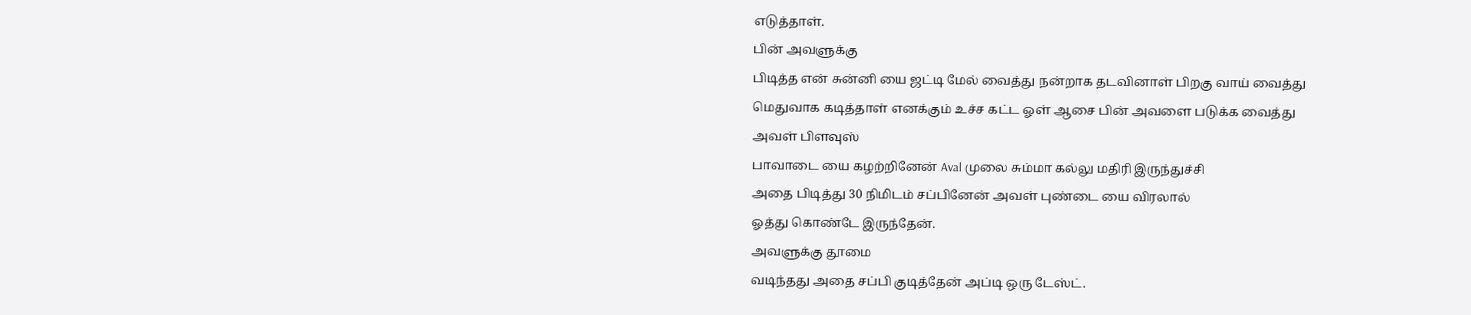எடுத்தாள்.
பின் அவளுக்கு
பிடித்த என் சுன்னி யை ஜட்டி மேல் வைத்து நன்றாக தடவினாள் பிறகு வாய் வைத்து
மெதுவாக கடித்தாள் எனக்கும் உச்ச கட்ட ஓள் ஆசை பின் அவளை படுக்க வைத்து
அவள் பிளவுஸ்
பாவாடை யை கழற்றினேன் Aval முலை சும்மா கல்லு மதிரி இருந்துச்சி
அதை பிடித்து 30 நிமிடம் சப்பினேன் அவள் புண்டை யை விரலால்
ஓத்து கொண்டே இருந்தேன்.
அவளுக்கு தூமை
வடிந்தது அதை சப்பி குடித்தேன் அப்டி ஒரு டேஸ்ட்.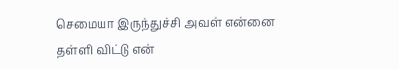செமையா இருந்துச்சி அவள் என்னை
தள்ளி விட்டு என்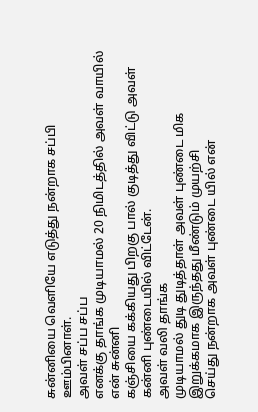சுன்னியை வெளியே எடுத்து நன்றாக சப்பி ஊம்பினாள்.
அவள் சப்ப சப்ப
எனக்கு தாங்க முடியாமல் 20 நிமிடத்தில் அவள் வாயில் என் சுன்னி
கஞ்சியை கக்கியது பிறகு பால் குடித்து விட்டு அவள் கன்னி புண்டையில் விட்டேன்.
அவள் வலி தாங்க
முடியாமல் துடி துடித்தாள் அவள் புண்டை மிக இறுக்கமாக இருந்தது மீண்டும் முயற்சி
செய்து நன்றாக அவள் புண்டை யில் என்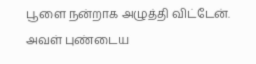பூளை நன்றாக அழுத்தி விட்டேன்.
அவள் புண்டைய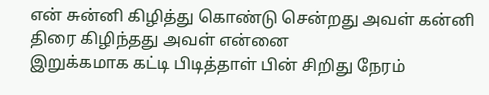என் சுன்னி கிழித்து கொண்டு சென்றது அவள் கன்னி திரை கிழிந்தது அவள் என்னை
இறுக்கமாக கட்டி பிடித்தாள் பின் சிறிது நேரம்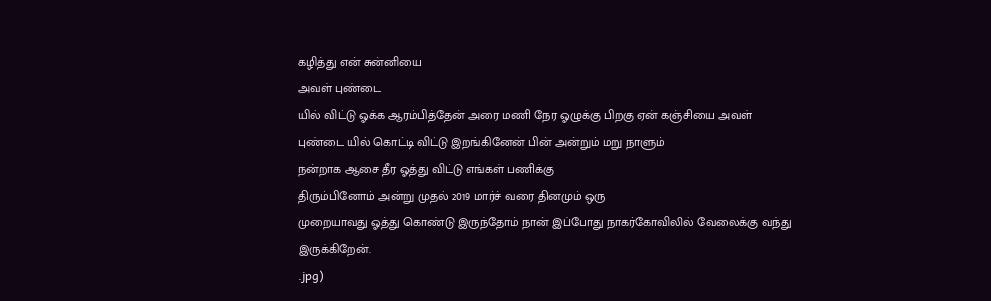கழித்து என் சுன்னியை
அவள் புண்டை
யில் விட்டு ஓக்க ஆரம்பித்தேன் அரை மணி நேர ஓழுக்கு பிறகு ஏன் கஞ்சியை அவள்
புண்டை யில் கொட்டி விட்டு இறங்கினேன் பின் அன்றும் மறு நாளும்
நன்றாக ஆசை தீர ஓத்து விட்டு எங்கள் பணிக்கு
திரும்பினோம் அன்று முதல் 2019 மார்ச் வரை தினமும் ஒரு
முறையாவது ஓத்து கொண்டு இருந்தோம் நான் இப்போது நாகர்கோவிலில் வேலைக்கு வந்து
இருக்கிறேன்.
.jpg)